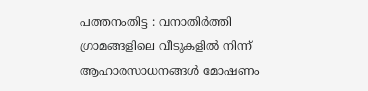പത്തനംതിട്ട : വനാതിർത്തി ഗ്രാമങ്ങളിലെ വീടുകളിൽ നിന്ന് ആഹാരസാധനങ്ങൾ മോഷണം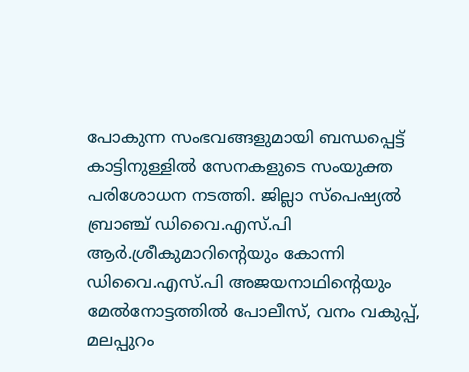പോകുന്ന സംഭവങ്ങളുമായി ബന്ധപ്പെട്ട് കാട്ടിനുള്ളിൽ സേനകളുടെ സംയുക്ത പരിശോധന നടത്തി. ജില്ലാ സ്പെഷ്യൽ ബ്രാഞ്ച് ഡിവൈ.എസ്.പി ആർ.ശ്രീകുമാറിന്റെയും കോന്നി ഡിവൈ.എസ്.പി അജയനാഥിന്റെയും മേൽനോട്ടത്തിൽ പോലീസ്, വനം വകുപ്പ്, മലപ്പുറം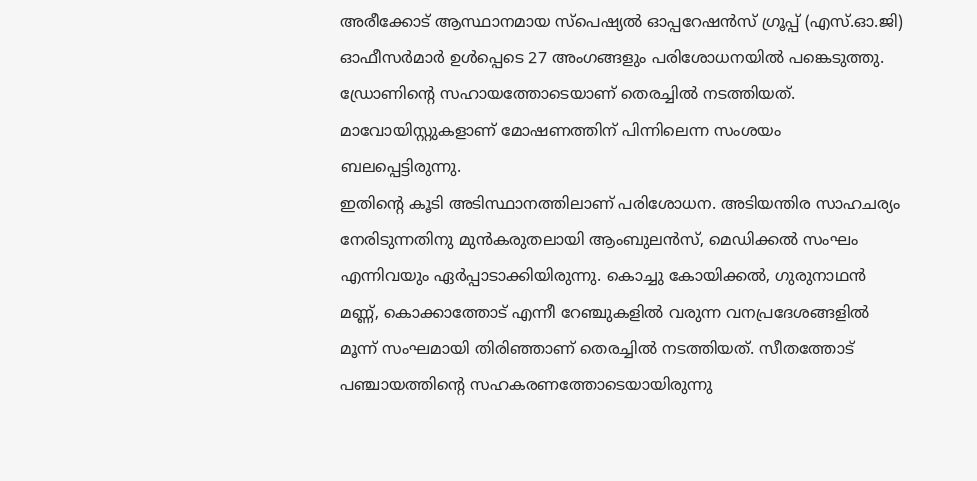അരീക്കോട് ആസ്ഥാനമായ സ്പെഷ്യൽ ഓപ്പറേഷൻസ് ഗ്രൂപ്പ് (എസ്.ഓ.ജി) ഓഫീസർമാർ ഉൾപ്പെടെ 27 അംഗങ്ങളും പരിശോധനയിൽ പങ്കെടുത്തു. ഡ്രോണിന്റെ സഹായത്തോടെയാണ് തെരച്ചിൽ നടത്തിയത്. മാവോയിസ്റ്റുകളാണ് മോഷണത്തിന് പിന്നിലെന്ന സംശയം ബലപ്പെട്ടിരുന്നു.
ഇതിന്റെ കൂടി അടിസ്ഥാനത്തിലാണ് പരിശോധന. അടിയന്തിര സാഹചര്യം നേരിടുന്നതിനു മുൻകരുതലായി ആംബുലൻസ്, മെഡിക്കൽ സംഘം എന്നിവയും ഏർപ്പാടാക്കിയിരുന്നു. കൊച്ചു കോയിക്കൽ, ഗുരുനാഥൻ മണ്ണ്, കൊക്കാത്തോട് എന്നീ റേഞ്ചുകളിൽ വരുന്ന വനപ്രദേശങ്ങളിൽ മൂന്ന് സംഘമായി തിരിഞ്ഞാണ് തെരച്ചിൽ നടത്തിയത്. സീതത്തോട് പഞ്ചായത്തിന്റെ സഹകരണത്തോടെയായിരുന്നു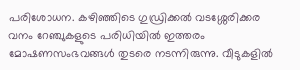പരിശോധന. കഴിഞ്ഞിടെ ഗുഡ്രിക്കൽ വടശ്ശേരിക്കര വനം റേഞ്ചുകളുടെ പരിധിയിൽ ഇത്തരം മോഷണസംഭവങ്ങൾ തുടരെ നടന്നിരുന്നു. വീടുകളിൽ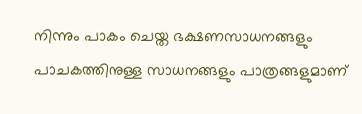നിന്നും പാകം ചെയ്ത ഭക്ഷണസാധനങ്ങളും പാചകത്തിനുള്ള സാധനങ്ങളും പാത്രങ്ങളുമാണ്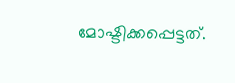മോഷ്ടിക്കപ്പെട്ടത്.